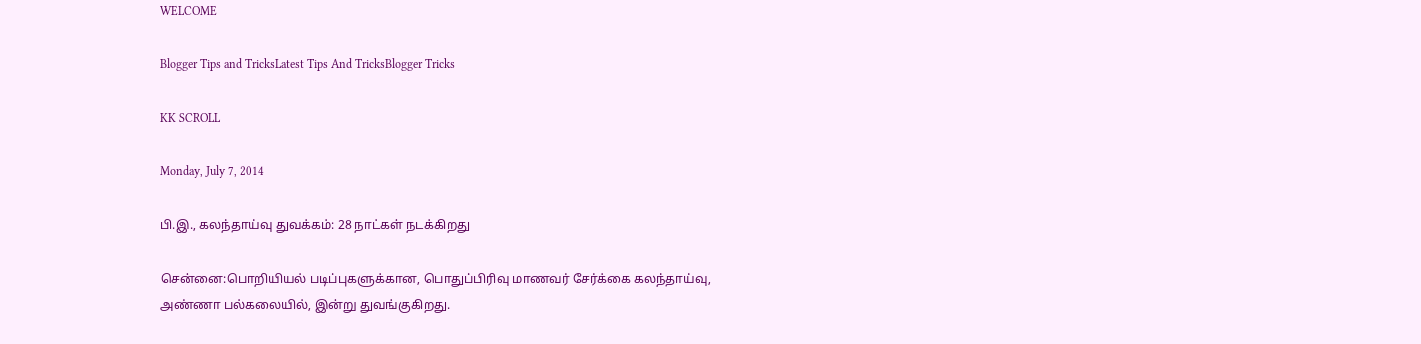WELCOME

Blogger Tips and TricksLatest Tips And TricksBlogger Tricks

KK SCROLL

Monday, July 7, 2014

பி.இ., கலந்தாய்வு துவக்கம்: 28 நாட்கள் நடக்கிறது

சென்னை:பொறியியல் படிப்புகளுக்கான, பொதுப்பிரிவு மாணவர் சேர்க்கை கலந்தாய்வு, அண்ணா பல்கலையில், இன்று துவங்குகிறது.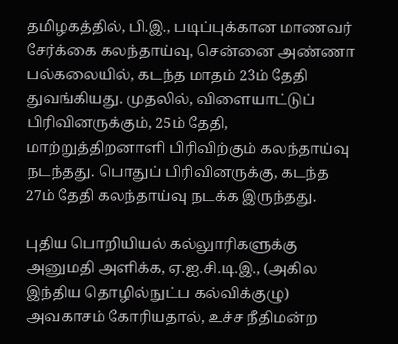தமிழகத்தில், பி.இ., படிப்புக்கான மாணவர் சேர்க்கை கலந்தாய்வு, சென்னை அண்ணா பல்கலையில், கடந்த மாதம் 23ம் தேதி துவங்கியது. முதலில், விளையாட்டுப் பிரிவினருக்கும், 25ம் தேதி, மாற்றுத்திறனாளி பிரிவிற்கும் கலந்தாய்வு நடந்தது. பொதுப் பிரிவினருக்கு, கடந்த 27ம் தேதி கலந்தாய்வு நடக்க இருந்தது.

புதிய பொறியியல் கல்லுாரிகளுக்கு அனுமதி அளிக்க, ஏ.ஐ.சி.டி.இ., (அகில இந்திய தொழில்நுட்ப கல்விக்குழு) அவகாசம் கோரியதால், உச்ச நீதிமன்ற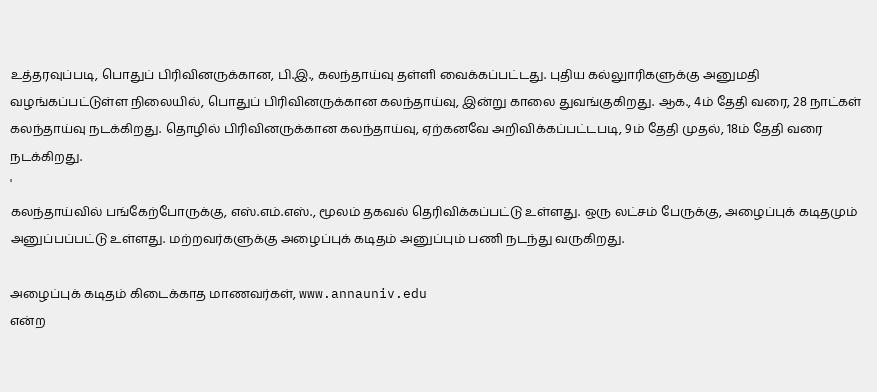உத்தரவுப்படி, பொதுப் பிரிவினருக்கான, பி.இ., கலந்தாய்வு தள்ளி வைக்கப்பட்டது. புதிய கல்லுாரிகளுக்கு அனுமதி வழங்கப்பட்டுள்ள நிலையில், பொதுப் பிரிவினருக்கான கலந்தாய்வு, இன்று காலை துவங்குகிறது. ஆக., 4ம் தேதி வரை, 28 நாட்கள் கலந்தாய்வு நடக்கிறது. தொழில் பிரிவினருக்கான கலந்தாய்வு, ஏற்கனவே அறிவிக்கப்பட்டபடி, 9ம் தேதி முதல், 18ம் தேதி வரை நடக்கிறது.
'
கலந்தாய்வில் பங்கேற்போருக்கு, எஸ்.எம்.எஸ்., மூலம் தகவல் தெரிவிக்கப்பட்டு உள்ளது. ஒரு லட்சம் பேருக்கு, அழைப்புக் கடிதமும் அனுப்பப்பட்டு உள்ளது. மற்றவர்களுக்கு அழைப்புக் கடிதம் அனுப்பும் பணி நடந்து வருகிறது.

அழைப்புக் கடிதம் கிடைக்காத மாணவர்கள், www.annauniv.edu
என்ற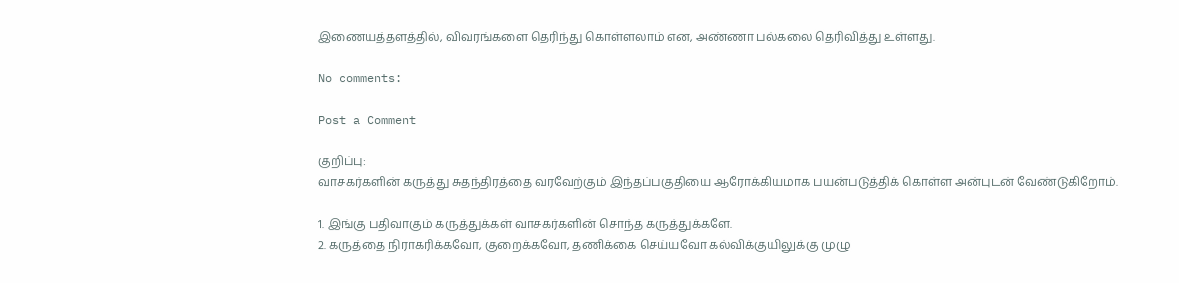இணையத்தளத்தில், விவரங்களை தெரிந்து கொள்ளலாம் என, அண்ணா பல்கலை தெரிவித்து உள்ளது.

No comments:

Post a Comment

குறிப்பு:
வாசகர்களின் கருத்து சுதந்திரத்தை வரவேற்கும் இந்தப்பகுதியை ஆரோக்கியமாக பயன்படுத்திக் கொள்ள அன்புடன் வேண்டுகிறோம்.

1. இங்கு பதிவாகும் கருத்துக்கள் வாசகர்களின் சொந்த கருத்துக்களே.
2. கருத்தை நிராகரிக்கவோ, குறைக்கவோ, தணிக்கை செய்யவோ கல்விக்குயிலுக்கு முழு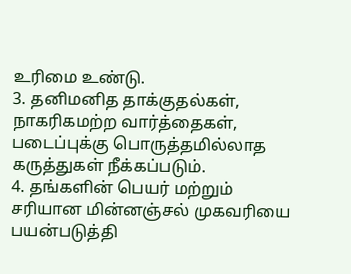உரிமை உண்டு.
3. தனிமனித தாக்குதல்கள், நாகரிகமற்ற வார்த்தைகள், படைப்புக்கு பொருத்தமில்லாத கருத்துகள் நீக்கப்படும்.
4. தங்களின் பெயர் மற்றும் சரியான மின்னஞ்சல் முகவரியை பயன்படுத்தி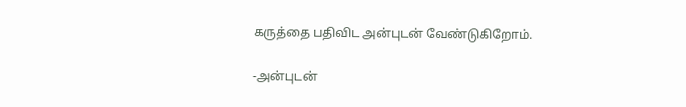கருத்தை பதிவிட அன்புடன் வேண்டுகிறோம்.

-அன்புடன்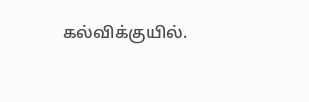கல்விக்குயில்.